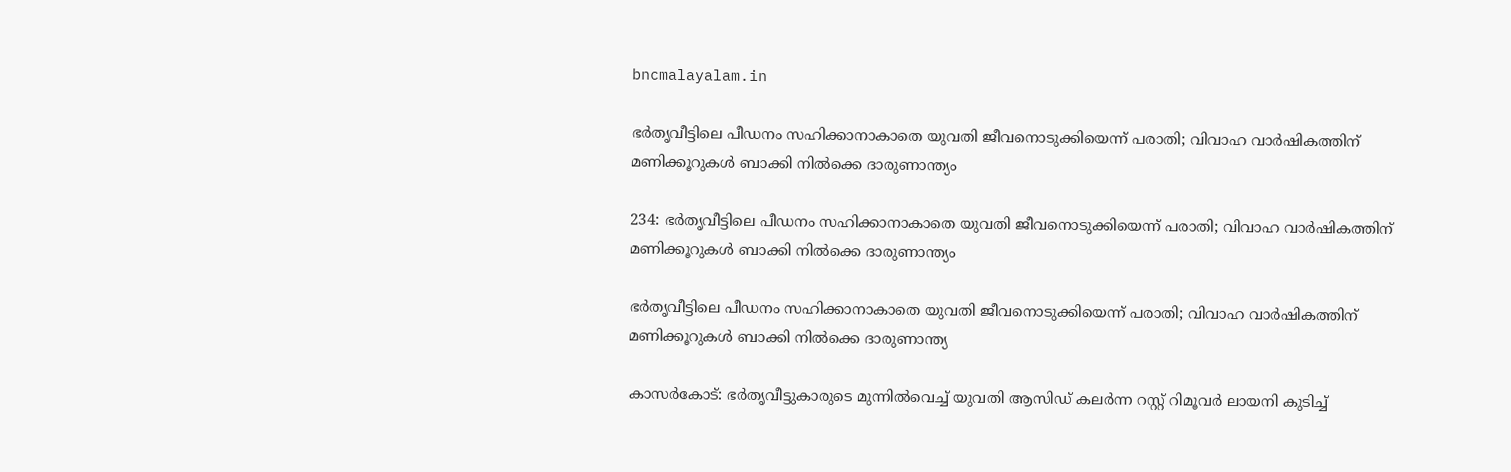bncmalayalam.in

ഭര്‍തൃവീട്ടിലെ പീഡനം സഹിക്കാനാകാതെ യുവതി ജീവനൊടുക്കിയെന്ന് പരാതി; വിവാഹ വാര്‍ഷികത്തിന് മണിക്കൂറുകള്‍ ബാക്കി നില്‍ക്കെ ദാരുണാന്ത്യം

234: ഭര്‍തൃവീട്ടിലെ പീഡനം സഹിക്കാനാകാതെ യുവതി ജീവനൊടുക്കിയെന്ന് പരാതി; വിവാഹ വാര്‍ഷികത്തിന് മണിക്കൂറുകള്‍ ബാക്കി നില്‍ക്കെ ദാരുണാന്ത്യം

ഭര്‍തൃവീട്ടിലെ പീഡനം സഹിക്കാനാകാതെ യുവതി ജീവനൊടുക്കിയെന്ന് പരാതി; വിവാഹ വാര്‍ഷികത്തിന് മണിക്കൂറുകള്‍ ബാക്കി നില്‍ക്കെ ദാരുണാന്ത്യ

കാസർകോട്: ഭര്‍തൃവീട്ടുകാരുടെ മുന്നില്‍വെച്ച് യുവതി ആസിഡ് കലര്‍ന്ന റസ്റ്റ് റിമൂവര്‍ ലായനി കുടിച്ച്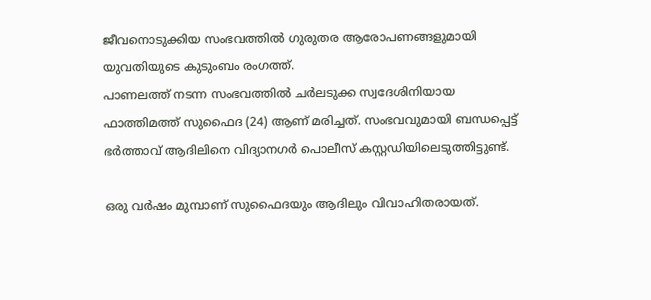ജീവനൊടുക്കിയ സംഭവത്തില്‍ ഗുരുതര ആരോപണങ്ങളുമായി യുവതിയുടെ കുടുംബം രംഗത്ത്.
പാണലത്ത് നടന്ന സംഭവത്തില്‍ ചര്‍ലടുക്ക സ്വദേശിനിയായ ഫാത്തിമത്ത് സുഫൈദ (24) ആണ് മരിച്ചത്. സംഭവവുമായി ബന്ധപ്പെട്ട് ഭര്‍ത്താവ് ആദിലിനെ വിദ്യാനഗര്‍ പൊലീസ് കസ്റ്റഡിയിലെടുത്തിട്ടുണ്ട്.

ഒരു വര്‍ഷം മുമ്പാണ് സുഫൈദയും ആദിലും വിവാഹിതരായത്.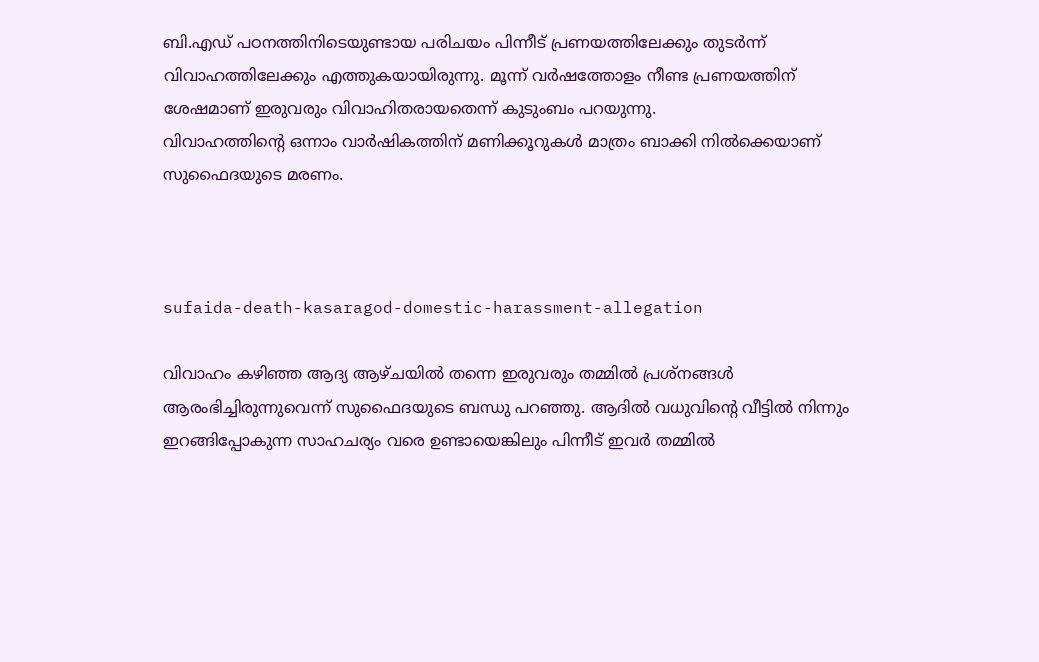ബി.എഡ് പഠനത്തിനിടെയുണ്ടായ പരിചയം പിന്നീട് പ്രണയത്തിലേക്കും തുടര്‍ന്ന് വിവാഹത്തിലേക്കും എത്തുകയായിരുന്നു. മൂന്ന് വര്‍ഷത്തോളം നീണ്ട പ്രണയത്തിന് ശേഷമാണ് ഇരുവരും വിവാഹിതരായതെന്ന് കുടുംബം പറയുന്നു.
വിവാഹത്തിന്റെ ഒന്നാം വാര്‍ഷികത്തിന് മണിക്കൂറുകള്‍ മാത്രം ബാക്കി നില്‍ക്കെയാണ് സുഫൈദയുടെ മരണം.



sufaida-death-kasaragod-domestic-harassment-allegation

വിവാഹം കഴിഞ്ഞ ആദ്യ ആഴ്ചയില്‍ തന്നെ ഇരുവരും തമ്മില്‍ പ്രശ്നങ്ങള്‍ ആരംഭിച്ചിരുന്നുവെന്ന് സുഫൈദയുടെ ബന്ധു പറഞ്ഞു. ആദില്‍ വധുവിന്റെ വീട്ടിൽ നിന്നും ഇറങ്ങിപ്പോകുന്ന സാഹചര്യം വരെ ഉണ്ടായെങ്കിലും പിന്നീട് ഇവർ തമ്മിൽ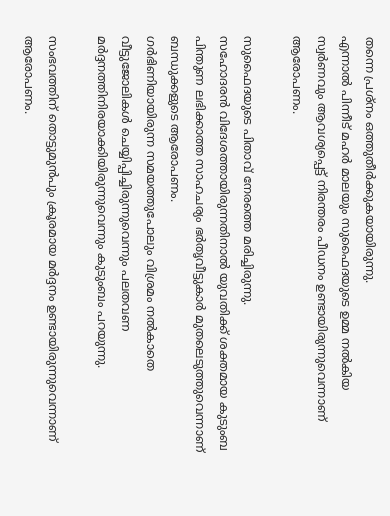തന്നെ പ്രശ്നം ഒത്തുതീര്‍ക്കുകയായിരുന്നു.
എന്നാല്‍ പിന്നീട് മഹര്‍ മാലയും സുഫൈദയുടെ ഉമ്മ നല്‍കിയ സ്വര്‍ണവും ആവശ്യപ്പെട്ട് നിരന്തരം പീഡനം ഉണ്ടായിരുന്നുവെന്നാണ് ആരോപണം.

സുഫൈദയുടെ പിതാവ് നേരത്തെ മരിച്ചിരുന്നു.
സഹോദരന്‍ വിദേശത്തായിരുന്നതിനാല്‍ യുവതിക്ക് ശക്തമായ കുടുംബ പിന്തുണ ലഭിക്കാത്ത സാഹചര്യം ഭര്‍തൃവീട്ടുകാര്‍ മുതലെടുത്തുവെന്നാണ് ബന്ധുക്കളുടെ ആരോപണം.
ഗര്‍ഭിണിയായിരുന്ന സമയത്തുപോലും വിശ്രമം നല്‍കാതെ വീട്ടുജോലികള്‍ ചെയ്യിപ്പിച്ചിരുന്നുവെന്നും പലതവണ മര്‍ദ്ദനത്തിനിരയാക്കിയിരുന്നുവെന്നും കുടുംബം പറയുന്നു.

സംഭവത്തിന് തൊട്ടുമുന്‍പും ക്രൂരമായ മര്‍ദ്ദനം ഉണ്ടായിരുന്നുവെന്നാണ് ആരോപണം.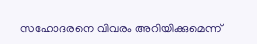സഹോദരനെ വിവരം അറിയിക്കുമെന്ന്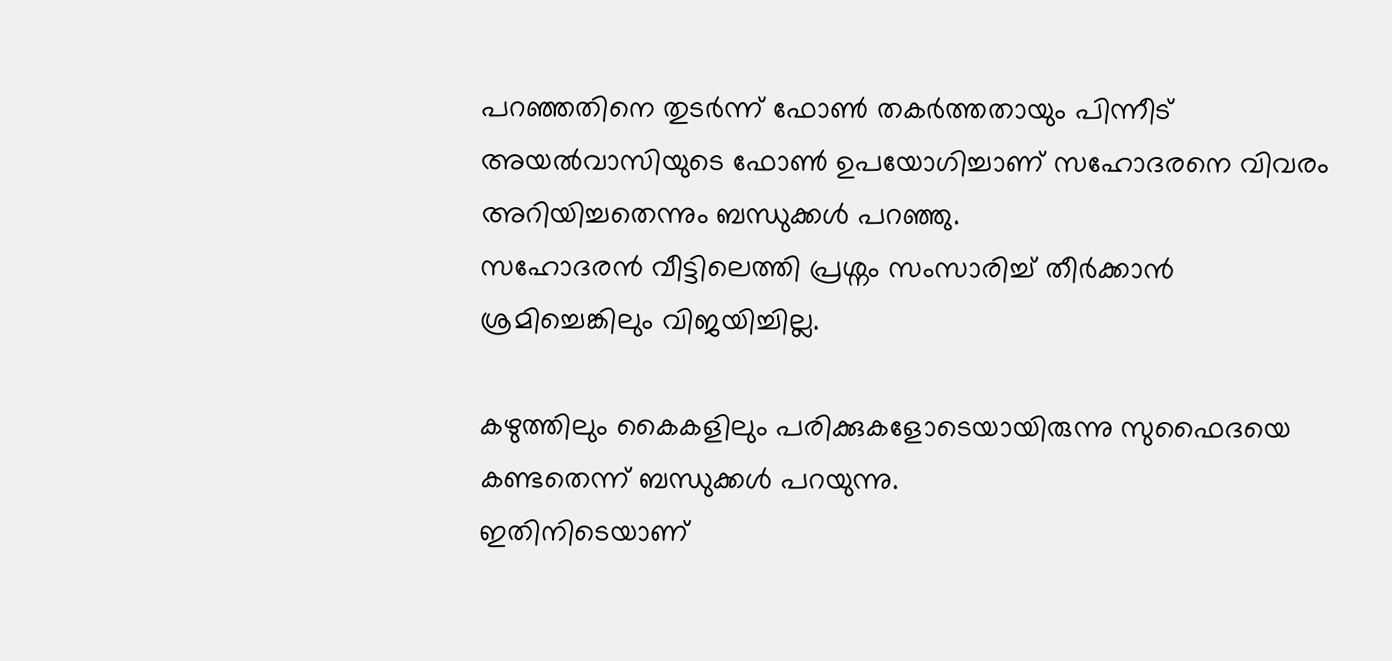പറഞ്ഞതിനെ തുടര്‍ന്ന് ഫോണ്‍ തകര്‍ത്തതായും പിന്നീട് അയല്‍വാസിയുടെ ഫോണ്‍ ഉപയോഗിച്ചാണ് സഹോദരനെ വിവരം അറിയിച്ചതെന്നും ബന്ധുക്കള്‍ പറഞ്ഞു.
സഹോദരന്‍ വീട്ടിലെത്തി പ്രശ്നം സംസാരിച്ച് തീര്‍ക്കാന്‍ ശ്രമിച്ചെങ്കിലും വിജയിച്ചില്ല.

കഴുത്തിലും കൈകളിലും പരിക്കുകളോടെയായിരുന്നു സുഫൈദയെ കണ്ടതെന്ന് ബന്ധുക്കള്‍ പറയുന്നു.
ഇതിനിടെയാണ്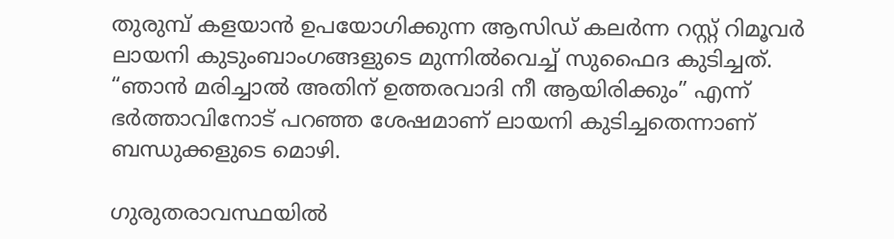തുരുമ്പ് കളയാന്‍ ഉപയോഗിക്കുന്ന ആസിഡ് കലര്‍ന്ന റസ്റ്റ് റിമൂവര്‍ ലായനി കുടുംബാംഗങ്ങളുടെ മുന്നില്‍വെച്ച് സുഫൈദ കുടിച്ചത്.
“ഞാന്‍ മരിച്ചാല്‍ അതിന് ഉത്തരവാദി നീ ആയിരിക്കും” എന്ന് ഭര്‍ത്താവിനോട് പറഞ്ഞ ശേഷമാണ് ലായനി കുടിച്ചതെന്നാണ് ബന്ധുക്കളുടെ മൊഴി.

ഗുരുതരാവസ്ഥയില്‍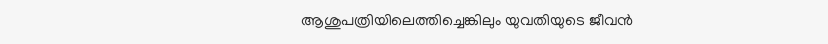ആശുപത്രിയിലെത്തിച്ചെങ്കിലും യുവതിയുടെ ജീവന്‍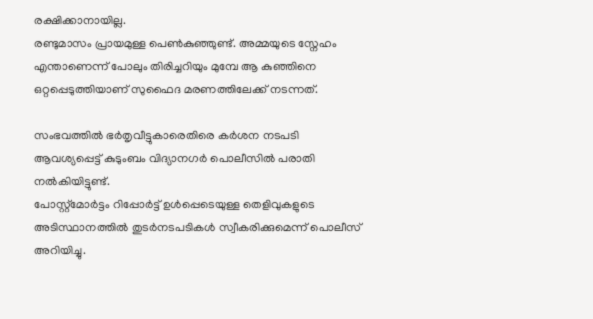രക്ഷിക്കാനായില്ല.
രണ്ടുമാസം പ്രായമുള്ള പെണ്‍കുഞ്ഞുണ്ട്. അമ്മയുടെ സ്നേഹം എന്താണെന്ന് പോലും തിരിച്ചറിയും മുമ്പേ ആ കുഞ്ഞിനെ ഒറ്റപ്പെടുത്തിയാണ് സുഫൈദ മരണത്തിലേക്ക് നടന്നത്.

സംഭവത്തില്‍ ഭര്‍തൃവീട്ടുകാരെതിരെ കര്‍ശന നടപടി ആവശ്യപ്പെട്ട് കുടുംബം വിദ്യാനഗര്‍ പൊലീസില്‍ പരാതി നല്‍കിയിട്ടുണ്ട്.
പോസ്റ്റ്മോര്‍ട്ടം റിപ്പോര്‍ട്ട് ഉള്‍പ്പെടെയുള്ള തെളിവുകളുടെ അടിസ്ഥാനത്തില്‍ തുടര്‍നടപടികള്‍ സ്വീകരിക്കുമെന്ന് പൊലീസ് അറിയിച്ചു.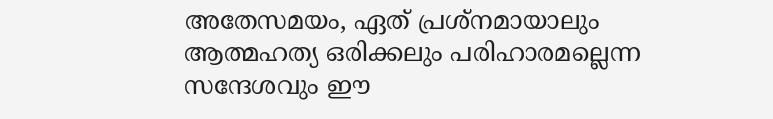അതേസമയം, ഏത് പ്രശ്നമായാലും ആത്മഹത്യ ഒരിക്കലും പരിഹാരമല്ലെന്ന സന്ദേശവും ഈ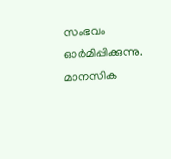സംഭവം ഓര്‍മിപ്പിക്കുന്നു.
മാനസിക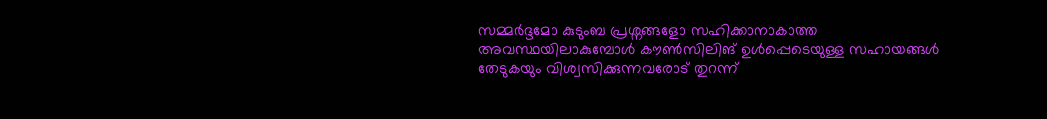സമ്മര്‍ദ്ദമോ കുടുംബ പ്രശ്നങ്ങളോ സഹിക്കാനാകാത്ത അവസ്ഥയിലാകുമ്പോള്‍ കൗണ്‍സിലിങ് ഉള്‍പ്പെടെയുള്ള സഹായങ്ങള്‍ തേടുകയും വിശ്വസിക്കുന്നവരോട് തുറന്ന്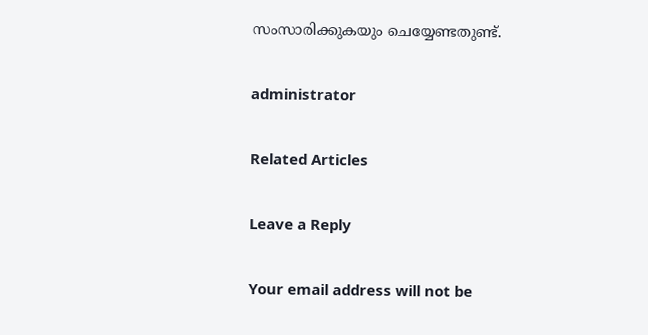സംസാരിക്കുകയും ചെയ്യേണ്ടതുണ്ട്.

administrator

Related Articles

Leave a Reply

Your email address will not be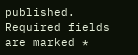published. Required fields are marked *